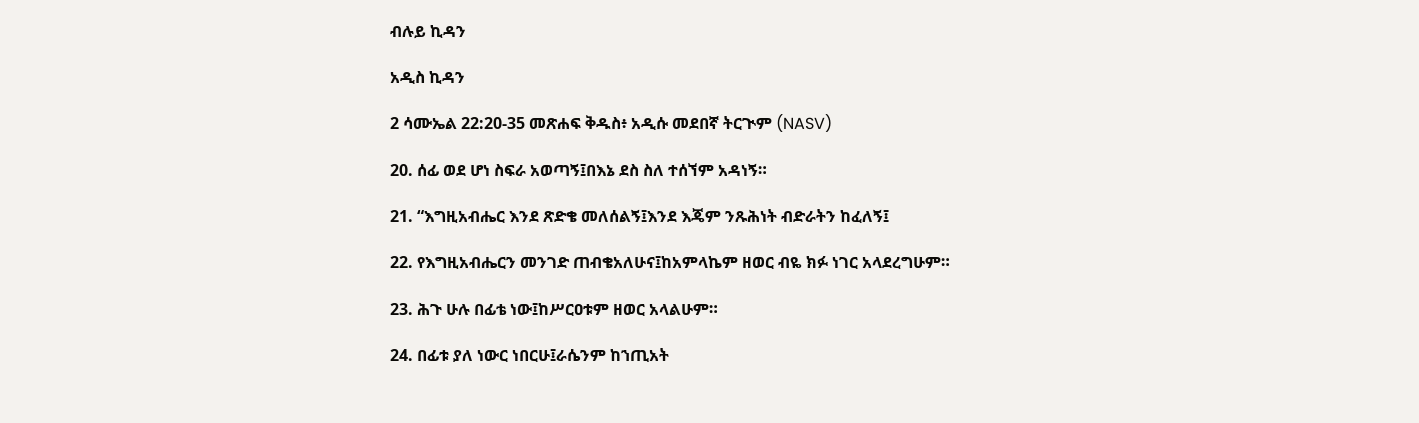ብሉይ ኪዳን

አዲስ ኪዳን

2 ሳሙኤል 22:20-35 መጽሐፍ ቅዱስ፥ አዲሱ መደበኛ ትርጒም (NASV)

20. ሰፊ ወደ ሆነ ስፍራ አወጣኝ፤በእኔ ደስ ስለ ተሰኘም አዳነኝ።

21. “እግዚአብሔር እንደ ጽድቄ መለሰልኝ፤እንደ እጄም ንጹሕነት ብድራትን ከፈለኝ፤

22. የእግዚአብሔርን መንገድ ጠብቄአለሁና፤ከአምላኬም ዘወር ብዬ ክፉ ነገር አላደረግሁም።

23. ሕጉ ሁሉ በፊቴ ነው፤ከሥርዐቱም ዘወር አላልሁም።

24. በፊቱ ያለ ነውር ነበርሁ፤ራሴንም ከኀጢአት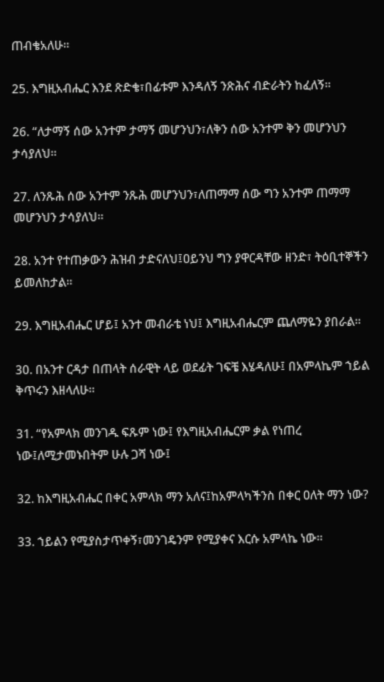ጠብቄአለሁ።

25. እግዚአብሔር እንደ ጽድቄ፣በፊቱም እንዳለኝ ንጽሕና ብድራትን ከፈለኝ።

26. “ለታማኝ ሰው አንተም ታማኝ መሆንህን፣ለቅን ሰው አንተም ቅን መሆንህን ታሳያለህ።

27. ለንጹሕ ሰው አንተም ንጹሕ መሆንህን፣ለጠማማ ሰው ግን አንተም ጠማማ መሆንህን ታሳያለህ።

28. አንተ የተጠቃውን ሕዝብ ታድናለህ፤ዐይንህ ግን ያዋርዳቸው ዘንድ፣ ትዕቢተኞችን ይመለከታል።

29. እግዚአብሔር ሆይ፤ አንተ መብራቴ ነህ፤ እግዚአብሔርም ጨለማዬን ያበራል።

30. በአንተ ርዳታ በጠላት ሰራዊት ላይ ወደፊት ገፍቼ እሄዳለሁ፤ በአምላኬም ኀይል ቅጥሩን እዘላለሁ።

31. “የአምላክ መንገዱ ፍጹም ነው፤ የእግዚአብሔርም ቃል የነጠረ ነው፤ለሚታመኑበትም ሁሉ ጋሻ ነው፤

32. ከእግዚአብሔር በቀር አምላክ ማን አለና፤ከአምላካችንስ በቀር ዐለት ማን ነው?

33. ኀይልን የሚያስታጥቀኝ፣መንገዴንም የሚያቀና እርሱ አምላኬ ነው።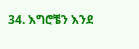34. እግሮቼን እንደ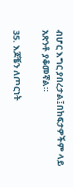ብሆር እግር ያበረታል፤በከፍታዎችም ላይ አጽንቶ ያቆመኛል።

35. እጆቼን ለጦርነት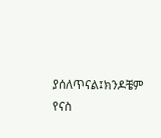ያሰለጥናል፤ክንዶቼም የናስ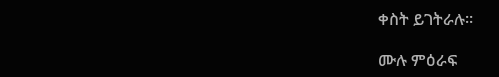ቀስት ይገትራሉ።

ሙሉ ምዕራፍ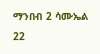ማንበብ 2 ሳሙኤል 22